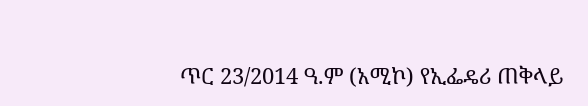ጥር 23/2014 ዓ.ም (አሚኮ) የኢፌዴሪ ጠቅላይ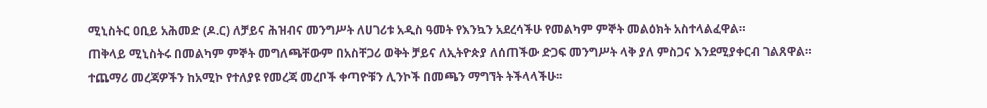ሚኒስትር ዐቢይ አሕመድ (ዶ.ር) ለቻይና ሕዝብና መንግሥት ለሀገሪቱ አዲስ ዓመት የእንኳን አደረሳችሁ የመልካም ምኞት መልዕክት አስተላልፈዋል።
ጠቅላይ ሚኒስትሩ በመልካም ምኞት መግለጫቸውም በአስቸጋሪ ወቅት ቻይና ለኢትዮጵያ ለሰጠችው ድጋፍ መንግሥት ላቅ ያለ ምስጋና እንደሚያቀርብ ገልጸዋል።
ተጨማሪ መረጃዎችን ከአሚኮ የተለያዩ የመረጃ መረቦች ቀጣዮቹን ሊንኮች በመጫን ማግኘት ትችላላችሁ፡፡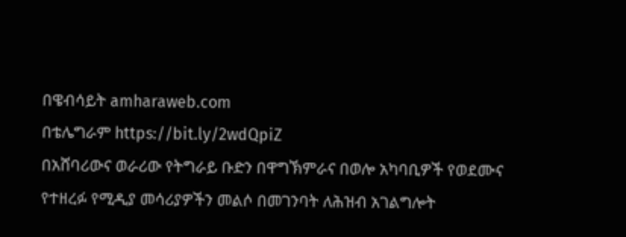በዌብሳይት amharaweb.com
በቴሌግራም https://bit.ly/2wdQpiZ
በአሸባሪውና ወራሪው የትግራይ ቡድን በዋግኽምራና በወሎ አካባቢዎች የወደሙና የተዘረፉ የሚዲያ መሳሪያዎችን መልሶ በመገንባት ለሕዝብ አገልግሎት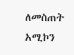ለመስጠት አሚኮን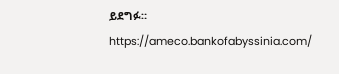ይደግፉ። https://ameco.bankofabyssinia.com/